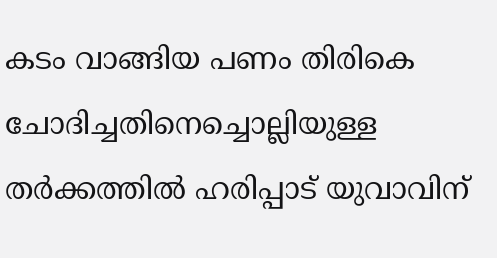കടം വാങ്ങിയ പണം തിരികെ ചോദിച്ചതിനെച്ചൊല്ലിയുള്ള തർക്കത്തിൽ ഹരിപ്പാട് യുവാവിന്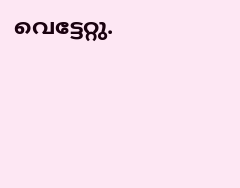വെട്ടേറ്റു.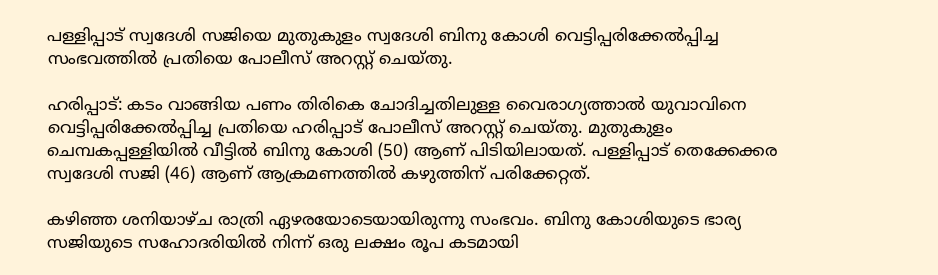പള്ളിപ്പാട് സ്വദേശി സജിയെ മുതുകുളം സ്വദേശി ബിനു കോശി വെട്ടിപ്പരിക്കേൽപ്പിച്ച സംഭവത്തിൽ പ്രതിയെ പോലീസ് അറസ്റ്റ് ചെയ്തു.

ഹരിപ്പാട്: കടം വാങ്ങിയ പണം തിരികെ ചോദിച്ചതിലുള്ള വൈരാഗ്യത്താൽ യുവാവിനെ വെട്ടിപ്പരിക്കേൽപ്പിച്ച പ്രതിയെ ഹരിപ്പാട് പോലീസ് അറസ്റ്റ് ചെയ്തു. മുതുകുളം ചെമ്പകപ്പള്ളിയിൽ വീട്ടിൽ ബിനു കോശി (50) ആണ് പിടിയിലായത്. പള്ളിപ്പാട് തെക്കേക്കര സ്വദേശി സജി (46) ആണ് ആക്രമണത്തിൽ കഴുത്തിന് പരിക്കേറ്റത്.

കഴിഞ്ഞ ശനിയാഴ്ച രാത്രി ഏഴരയോടെയായിരുന്നു സംഭവം. ബിനു കോശിയുടെ ഭാര്യ സജിയുടെ സഹോദരിയിൽ നിന്ന് ഒരു ലക്ഷം രൂപ കടമായി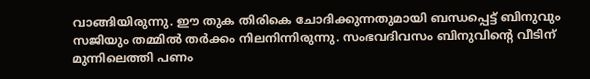വാങ്ങിയിരുന്നു. ഈ തുക തിരികെ ചോദിക്കുന്നതുമായി ബന്ധപ്പെട്ട് ബിനുവും സജിയും തമ്മിൽ തർക്കം നിലനിന്നിരുന്നു. സംഭവദിവസം ബിനുവിന്റെ വീടിന് മുന്നിലെത്തി പണം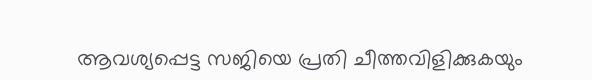ആവശ്യപ്പെട്ട സജിയെ പ്രതി ചീത്തവിളിക്കുകയും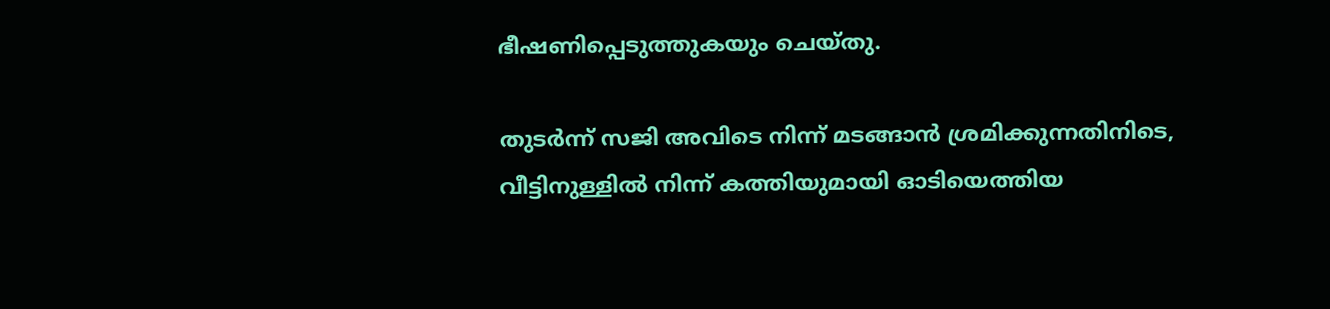ഭീഷണിപ്പെടുത്തുകയും ചെയ്തു.

തുടർന്ന് സജി അവിടെ നിന്ന് മടങ്ങാൻ ശ്രമിക്കുന്നതിനിടെ, വീട്ടിനുള്ളിൽ നിന്ന് കത്തിയുമായി ഓടിയെത്തിയ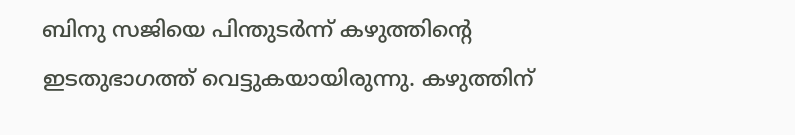ബിനു സജിയെ പിന്തുടർന്ന് കഴുത്തിന്റെ ഇടതുഭാഗത്ത് വെട്ടുകയായിരുന്നു. കഴുത്തിന്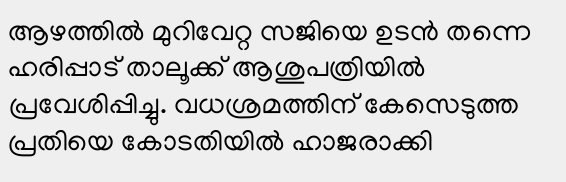ആഴത്തിൽ മുറിവേറ്റ സജിയെ ഉടൻ തന്നെ ഹരിപ്പാട് താലൂക്ക് ആശുപത്രിയിൽ പ്രവേശിപ്പിച്ചു. വധശ്രമത്തിന് കേസെടുത്ത പ്രതിയെ കോടതിയിൽ ഹാജരാക്കി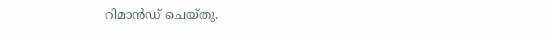റിമാൻഡ് ചെയ്തു.